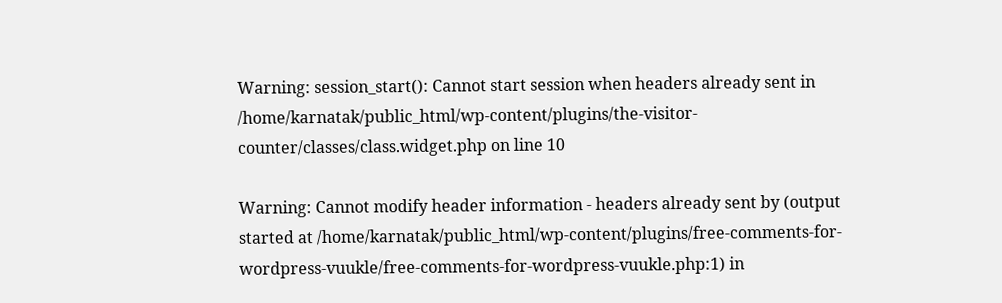Warning: session_start(): Cannot start session when headers already sent in /home/karnatak/public_html/wp-content/plugins/the-visitor-counter/classes/class.widget.php on line 10

Warning: Cannot modify header information - headers already sent by (output started at /home/karnatak/public_html/wp-content/plugins/free-comments-for-wordpress-vuukle/free-comments-for-wordpress-vuukle.php:1) in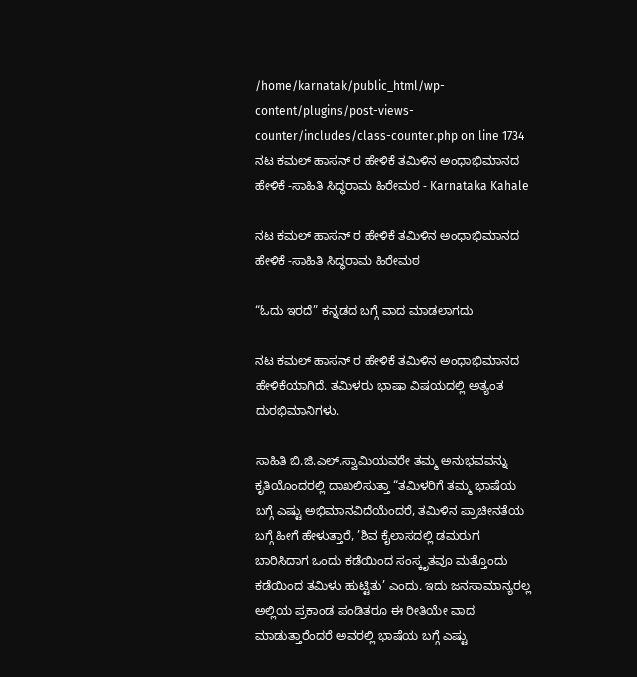/home/karnatak/public_html/wp-content/plugins/post-views-counter/includes/class-counter.php on line 1734
ನಟ ಕಮಲ್ ಹಾಸನ್ ರ ಹೇಳಿಕೆ ತಮಿಳಿನ ಅಂಧಾಭಿಮಾನದ ಹೇಳಿಕೆ -ಸಾಹಿತಿ ಸಿದ್ಧರಾಮ‌ ಹಿರೇಮಠ - Karnataka Kahale

ನಟ ಕಮಲ್ ಹಾಸನ್ ರ ಹೇಳಿಕೆ ತಮಿಳಿನ ಅಂಧಾಭಿಮಾನದ ಹೇಳಿಕೆ -ಸಾಹಿತಿ ಸಿದ್ಧರಾಮ‌ ಹಿರೇಮಠ

“ಓದು ಇರದೆ” ಕನ್ನಡದ ಬಗ್ಗೆ ವಾದ ಮಾಡಲಾಗದು

ನಟ ಕಮಲ್ ಹಾಸನ್ ರ ಹೇಳಿಕೆ ತಮಿಳಿನ ಅಂಧಾಭಿಮಾನದ ಹೇಳಿಕೆಯಾಗಿದೆ. ತಮಿಳರು ಭಾಷಾ ವಿಷಯದಲ್ಲಿ ಅತ್ಯಂತ ದುರಭಿಮಾನಿಗಳು.

ಸಾಹಿತಿ ಬಿ.ಜಿ.ಎಲ್.ಸ್ವಾಮಿಯವರೇ ತಮ್ಮ ಅನುಭವವನ್ನು ಕೃತಿಯೊಂದರಲ್ಲಿ ದಾಖಲಿಸುತ್ತಾ “ತಮಿಳರಿಗೆ ತಮ್ಮ ಭಾಷೆಯ ಬಗ್ಗೆ ಎಷ್ಟು ಅಭಿಮಾನವಿದೆಯೆಂದರೆ, ತಮಿಳಿನ ಪ್ರಾಚೀನತೆಯ ಬಗ್ಗೆ ಹೀಗೆ ಹೇಳುತ್ತಾರೆ, ’ಶಿವ ಕೈಲಾಸದಲ್ಲಿ ಡಮರುಗ ಬಾರಿಸಿದಾಗ ಒಂದು ಕಡೆಯಿಂದ ಸಂಸ್ಕೃತವೂ ಮತ್ತೊಂದು ಕಡೆಯಿಂದ ತಮಿಳು ಹುಟ್ಟಿತು’ ಎಂದು. ಇದು ಜನಸಾಮಾನ್ಯರಲ್ಲ ಅಲ್ಲಿಯ ಪ್ರಕಾಂಡ ಪಂಡಿತರೂ ಈ ರೀತಿಯೇ ವಾದ ಮಾಡುತ್ತಾರೆಂದರೆ ಅವರಲ್ಲಿ ಭಾಷೆಯ ಬಗ್ಗೆ ಎಷ್ಟು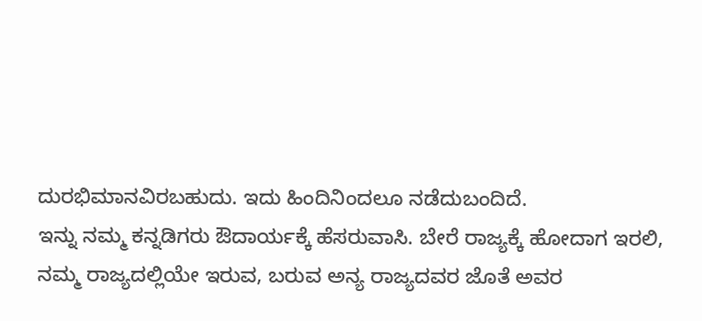ದುರಭಿಮಾನವಿರಬಹುದು. ಇದು ಹಿಂದಿನಿಂದಲೂ ನಡೆದುಬಂದಿದೆ.
ಇನ್ನು ನಮ್ಮ ಕನ್ನಡಿಗರು ಔದಾರ್ಯಕ್ಕೆ ಹೆಸರುವಾಸಿ. ಬೇರೆ ರಾಜ್ಯಕ್ಕೆ ಹೋದಾಗ ಇರಲಿ, ನಮ್ಮ ರಾಜ್ಯದಲ್ಲಿಯೇ ಇರುವ, ಬರುವ ಅನ್ಯ ರಾಜ್ಯದವರ ಜೊತೆ ಅವರ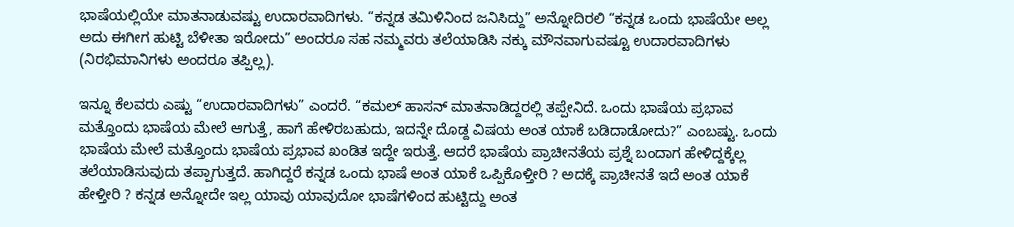ಭಾಷೆಯಲ್ಲಿಯೇ ಮಾತನಾಡುವಷ್ಟು ಉದಾರವಾದಿಗಳು. “ಕನ್ನಡ ತಮಿಳಿನಿಂದ ಜನಿಸಿದ್ದು” ಅನ್ನೋದಿರಲಿ “ಕನ್ನಡ ಒಂದು ಭಾಷೆಯೇ ಅಲ್ಲ ಅದು ಈಗೀಗ ಹುಟ್ಟಿ ಬೆಳೀತಾ ಇರೋದು” ಅಂದರೂ ಸಹ ನಮ್ಮವರು ತಲೆಯಾಡಿಸಿ ನಕ್ಕು ಮೌನವಾಗುವಷ್ಟೂ ಉದಾರವಾದಿಗಳು (ನಿರಭಿಮಾನಿಗಳು ಅಂದರೂ ತಪ್ಪಿಲ್ಲ).

ಇನ್ನೂ ಕೆಲವರು ಎಷ್ಟು “ಉದಾರವಾದಿಗಳು” ಎಂದರೆ. “ಕಮಲ್ ಹಾಸನ್ ಮಾತನಾಡಿದ್ದರಲ್ಲಿ ತಪ್ಪೇನಿದೆ. ಒಂದು ಭಾಷೆಯ ಪ್ರಭಾವ ಮತ್ತೊಂದು ಭಾಷೆಯ ಮೇಲೆ ಆಗುತ್ತೆ, ಹಾಗೆ ಹೇಳಿರಬಹುದು, ಇದನ್ನೇ ದೊಡ್ದ ವಿಷಯ ಅಂತ ಯಾಕೆ ಬಡಿದಾಡೋದು?” ಎಂಬಷ್ಟು. ಒಂದು ಭಾಷೆಯ ಮೇಲೆ ಮತ್ತೊಂದು ಭಾಷೆಯ ಪ್ರಭಾವ ಖಂಡಿತ ಇದ್ದೇ ಇರುತ್ತೆ. ಆದರೆ ಭಾಷೆಯ ಪ್ರಾಚೀನತೆಯ ಪ್ರಶ್ನೆ ಬಂದಾಗ ಹೇಳಿದ್ದಕ್ಕೆಲ್ಲ ತಲೆಯಾಡಿಸುವುದು ತಪ್ಪಾಗುತ್ತದೆ. ಹಾಗಿದ್ದರೆ ಕನ್ನಡ ಒಂದು ಭಾಷೆ ಅಂತ ಯಾಕೆ ಒಪ್ಪಿಕೊಳ್ತೀರಿ ? ಅದಕ್ಕೆ ಪ್ರಾಚೀನತೆ ಇದೆ ಅಂತ ಯಾಕೆ ಹೇಳ್ತೀರಿ ? ಕನ್ನಡ ಅನ್ನೋದೇ ಇಲ್ಲ ಯಾವು ಯಾವುದೋ ಭಾಷೆಗಳಿಂದ ಹುಟ್ಟಿದ್ದು ಅಂತ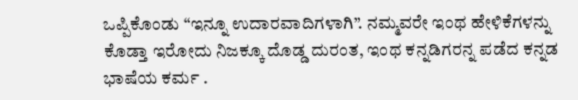ಒಪ್ಪಿಕೊಂಡು “ಇನ್ನೂ ಉದಾರವಾದಿಗಳಾಗಿ”. ನಮ್ಮವರೇ ಇಂಥ ಹೇಳಿಕೆಗಳನ್ನು ಕೊಡ್ತಾ ಇರೋದು ನಿಜಕ್ಕೂ ದೊಡ್ಡ ದುರಂತ, ಇಂಥ ಕನ್ನಡಿಗರನ್ನ ಪಡೆದ ಕನ್ನಡ ಭಾಷೆಯ ಕರ್ಮ .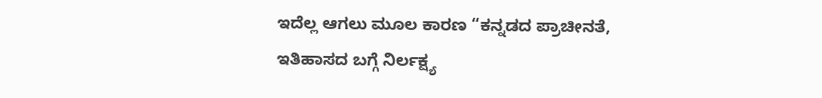ಇದೆಲ್ಲ ಆಗಲು ಮೂಲ ಕಾರಣ “ಕನ್ನಡದ ಪ್ರಾಚೀನತೆ, ಇತಿಹಾಸದ ಬಗ್ಗೆ ನಿರ್ಲಕ್ಷ್ಯ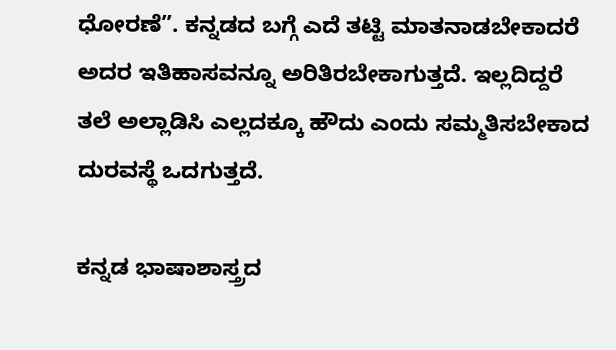ಧೋರಣೆ”. ಕನ್ನಡದ ಬಗ್ಗೆ ಎದೆ ತಟ್ಟಿ ಮಾತನಾಡಬೇಕಾದರೆ ಅದರ ಇತಿಹಾಸವನ್ನೂ ಅರಿತಿರಬೇಕಾಗುತ್ತದೆ. ಇಲ್ಲದಿದ್ದರೆ ತಲೆ ಅಲ್ಲಾಡಿಸಿ ಎಲ್ಲದಕ್ಕೂ ಹೌದು ಎಂದು ಸಮ್ಮತಿಸಬೇಕಾದ ದುರವಸ್ಥೆ ಒದಗುತ್ತದೆ.

ಕನ್ನಡ ಭಾಷಾಶಾಸ್ತ್ರದ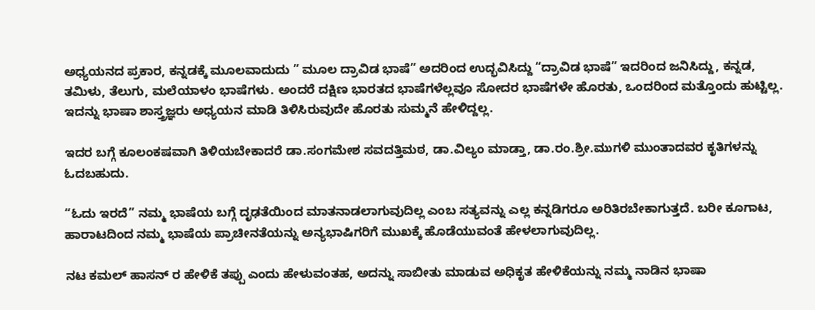ಅಧ್ಯಯನದ ಪ್ರಕಾರ, ಕನ್ನಡಕ್ಕೆ ಮೂಲವಾದುದು ” ಮೂಲ ದ್ರಾವಿಡ ಭಾಷೆ” ಅದರಿಂದ ಉದ್ಭವಿಸಿದ್ದು “ದ್ರಾವಿಡ ಭಾಷೆ” ಇದರಿಂದ ಜನಿಸಿದ್ದು, ಕನ್ನಡ, ತಮಿಳು, ತೆಲುಗು, ಮಲೆಯಾಳಂ ಭಾಷೆಗಳು. ಅಂದರೆ ದಕ್ಷಿಣ ಭಾರತದ ಭಾಷೆಗಳೆಲ್ಲವೂ ಸೋದರ ಭಾಷೆಗಳೇ ಹೊರತು, ಒಂದರಿಂದ ಮತ್ತೊಂದು ಹುಟ್ಟಿಲ್ಲ. ಇದನ್ನು ಭಾಷಾ ಶಾಸ್ತ್ರಜ್ಞರು ಅಧ್ಯಯನ ಮಾಡಿ ತಿಳಿಸಿರುವುದೇ ಹೊರತು ಸುಮ್ಮನೆ ಹೇಳಿದ್ದಲ್ಲ.

ಇದರ ಬಗ್ಗೆ ಕೂಲಂಕಷವಾಗಿ ತಿಳಿಯಬೇಕಾದರೆ ಡಾ.ಸಂಗಮೇಶ ಸವದತ್ತಿಮಠ, ಡಾ.ವಿಲ್ಯಂ ಮಾಡ್ತಾ, ಡಾ.ರಂ.ಶ್ರೀ.ಮುಗಳಿ ಮುಂತಾದವರ ಕೃತಿಗಳನ್ನು ಓದಬಹುದು.

“ಓದು ಇರದೆ” ನಮ್ಮ ಭಾಷೆಯ ಬಗ್ಗೆ ದೃಢತೆಯಿಂದ ಮಾತನಾಡಲಾಗುವುದಿಲ್ಲ ಎಂಬ ಸತ್ಯವನ್ನು ಎಲ್ಲ ಕನ್ನಡಿಗರೂ ಅರಿತಿರಬೇಕಾಗುತ್ತದೆ. ಬರೀ ಕೂಗಾಟ, ಹಾರಾಟದಿಂದ ನಮ್ಮ ಭಾಷೆಯ ಪ್ರಾಚೀನತೆಯನ್ನು ಅನ್ಯಭಾಷಿಗರಿಗೆ ಮುಖಕ್ಕೆ ಹೊಡೆಯುವಂತೆ ಹೇಳಲಾಗುವುದಿಲ್ಲ.

ನಟ ಕಮಲ್ ಹಾಸನ್ ರ ಹೇಳಿಕೆ ತಪ್ಪು ಎಂದು ಹೇಳುವಂತಹ, ಅದನ್ನು ಸಾಬೀತು ಮಾಡುವ ಅಧಿಕೃತ ಹೇಳಿಕೆಯನ್ನು ನಮ್ಮ ನಾಡಿನ ಭಾಷಾ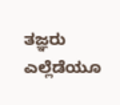ತಜ್ಞರು ಎಲ್ಲೆಡೆಯೂ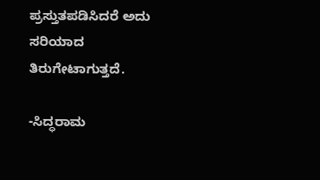ಪ್ರಸ್ತುತಪಡಿಸಿದರೆ ಅದು ಸರಿಯಾದ ತಿರುಗೇಟಾಗುತ್ತದೆ.

-ಸಿದ್ಧರಾಮ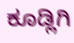ಕೂಡ್ಲಿಗಿ